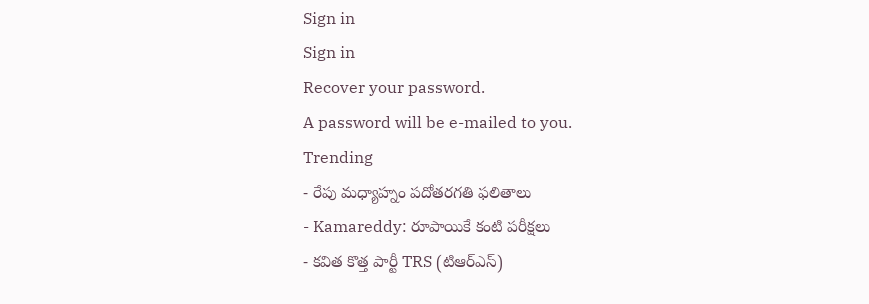Sign in
Sign in
Recover your password.
A password will be e-mailed to you.
Trending
- రేపు మధ్యాహ్నం పదోతరగతి ఫలితాలు
- Kamareddy: రూపాయికే కంటి పరీక్షలు
- కవిత కొత్త పార్టీ TRS (టిఆర్ఎస్)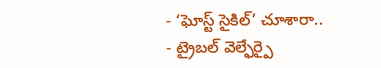- ‘ఘోస్ట్ సైకిల్’ చూశారా..
- ట్రైబల్ వెల్ఫేర్పై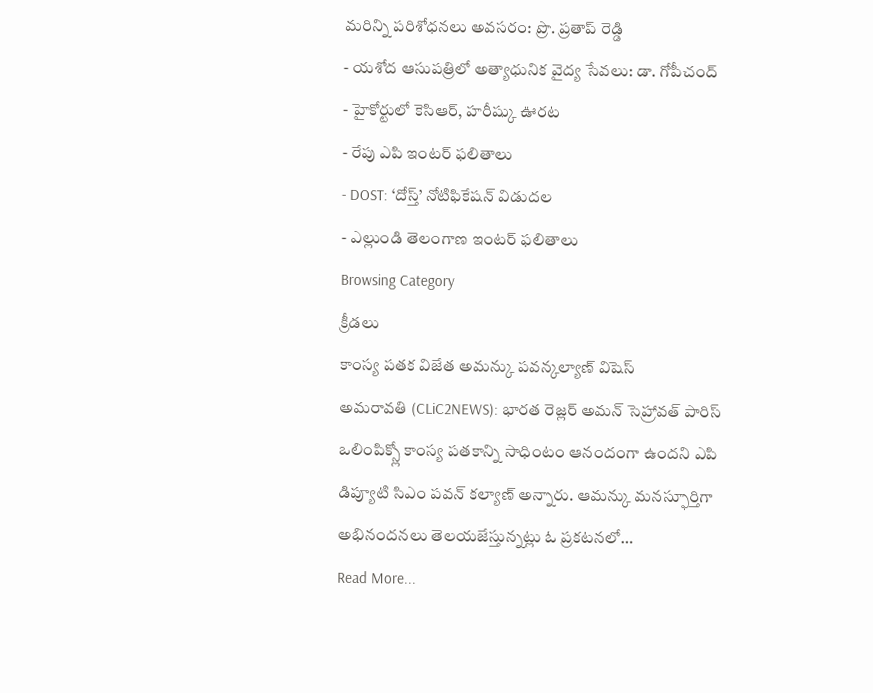మరిన్ని పరిశోధనలు అవసరం: ప్రొ. ప్రతాప్ రెడ్డి
- యశోద ఆసుపత్రిలో అత్యాధునిక వైద్య సేవలు: డా. గోపీచంద్
- హైకోర్టులో కెసిఆర్, హరీష్కు ఊరట
- రేపు ఎపి ఇంటర్ ఫలితాలు
- DOST: ‘దోస్త్’ నోటిఫికేషన్ విడుదల
- ఎల్లుండి తెలంగాణ ఇంటర్ ఫలితాలు
Browsing Category
క్రీడలు
కాంస్య పతక విజేత అమన్కు పవన్కల్యాణ్ విషెస్
అమరావతి (CLiC2NEWS): భారత రెజ్లర్ అమన్ సెహ్రావత్ పారిస్ ఒలింపిక్స్లో కాంస్య పతకాన్ని సాధింటం ఆనందంగా ఉందని ఎపి డిప్యూటి సిఎం పవన్ కల్యాణ్ అన్నారు. ఆమన్కు మనస్ఫూర్తిగా అభినందనలు తెలయజేస్తున్నట్లు ఓ ప్రకటనలో…
Read More...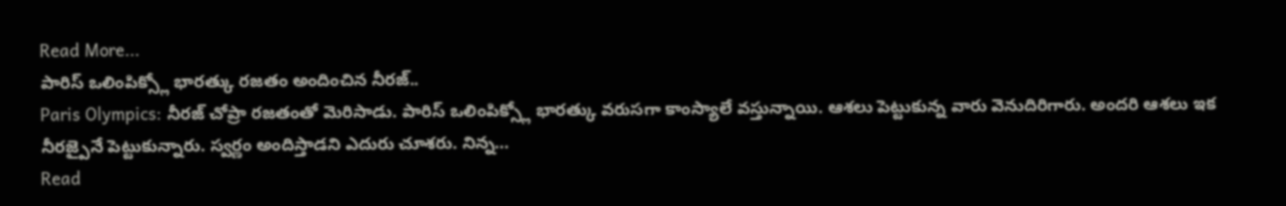Read More...
పారిస్ ఒలింపిక్స్లో భారత్కు రజతం అందించిన నీరజ్..
Paris Olympics: నీరజ్ చోప్రా రజతంతో మెరిసాడు. పారిస్ ఒలింపిక్స్లో భారత్కు వరుసగా కాంస్యాలే వస్తున్నాయి. ఆశలు పెట్టుకున్న వారు వెనుదిరిగారు. అందరి ఆశలు ఇక నీరజ్పైనే పెట్టుకున్నారు. స్వర్ణం అందిస్తాడని ఎదురు చూశరు. నిన్న…
Read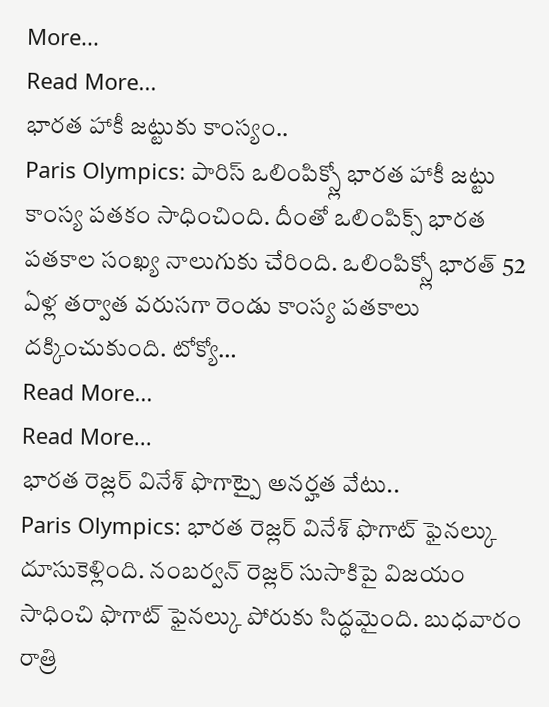More...
Read More...
భారత హాకీ జట్టుకు కాంస్యం..
Paris Olympics: పారిస్ ఒలింపిక్స్లో భారత హాకీ జట్టు కాంస్య పతకం సాధించింది. దీంతో ఒలింపిక్స్ భారత పతకాల సంఖ్య నాలుగుకు చేరింది. ఒలింపిక్స్లో భారత్ 52 ఏళ్ల తర్వాత వరుసగా రెండు కాంస్య పతకాలు దక్కించుకుంది. టోక్యో…
Read More...
Read More...
భారత రెజ్లర్ వినేశ్ ఫొగాట్పై అనర్హత వేటు..
Paris Olympics: భారత రెజ్లర్ వినేశ్ ఫొగాట్ ఫైనల్కు దూసుకెళ్లింది. నంబర్వన్ రెజ్లర్ సుసాకిపై విజయం సాధించి ఫొగాట్ ఫైనల్కు పోరుకు సిద్ధమైంది. బుధవారం రాత్రి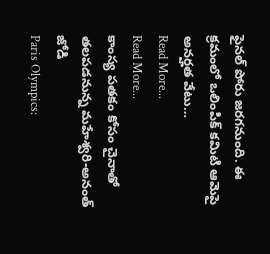ఫైనల్ పోరు జరగనుంది. ఈ క్రమంలో ఒలింపిక్ కమిటి ఆమెపై అనర్హత వేటు…
Read More...
Read More...
కాంస్య పతకం కోసం చైనాతో తలపడనున్న మహేశ్వరి-అనంత్ జోడి
Paris Olympics: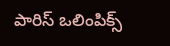పారిస్ ఒలింపిక్స్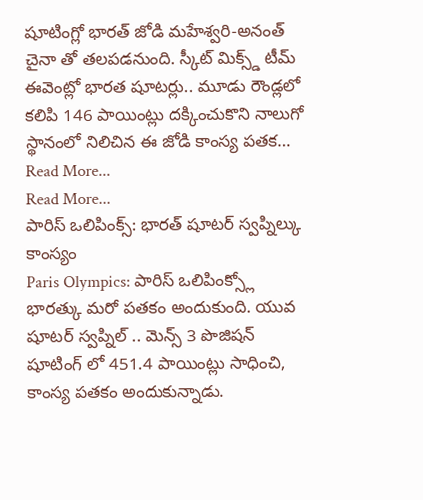షూటింగ్లో భారత్ జోడి మహేశ్వరి-అనంత్ చైనా తో తలపడనుంది. స్కీట్ మిక్స్డ్ టీమ్ ఈవెంట్లో భారత షూటర్లు.. మూడు రౌండ్లలో కలిపి 146 పాయింట్లు దక్కించుకొని నాలుగో స్థానంలో నిలిచిన ఈ జోడి కాంస్య పతక…
Read More...
Read More...
పారిస్ ఒలిపింక్స్: భారత్ షూటర్ స్వప్నిల్కు కాంస్యం
Paris Olympics: పారిస్ ఒలిపింక్స్లో భారత్కు మరో పతకం అందుకుంది. యువ షూటర్ స్వప్నిల్ .. మెన్స్ 3 పొజిషన్ షూటింగ్ లో 451.4 పాయింట్లు సాధించి, కాంస్య పతకం అందుకున్నాడు.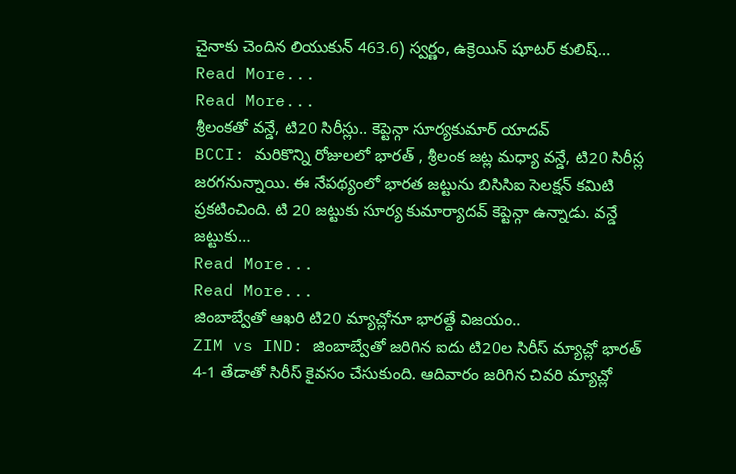చైనాకు చెందిన లియుకున్ 463.6) స్వర్ణం, ఉక్రెయిన్ షూటర్ కులిష్…
Read More...
Read More...
శ్రీలంకతో వన్డే, టి20 సిరీస్లు.. కెప్టెన్గా సూర్యకుమార్ యాదవ్
BCCI: మరికొన్ని రోజులలో భారత్ , శ్రీలంక జట్ల మధ్యా వన్డే, టి20 సిరీస్ల జరగనున్నాయి. ఈ నేపథ్యంలో భారత జట్టును బిసిసిఐ సెలక్షన్ కమిటి ప్రకటించింది. టి 20 జట్టుకు సూర్య కుమార్యాదవ్ కెప్టెన్గా ఉన్నాడు. వన్డే జట్టుకు…
Read More...
Read More...
జింబాబ్వేతో ఆఖరి టి20 మ్యాచ్లోనూ భారత్దే విజయం..
ZIM vs IND: జింబాబ్వేతో జరిగిన ఐదు టి20ల సిరీస్ మ్యాచ్లో భారత్ 4-1 తేడాతో సిరీస్ కైవసం చేసుకుంది. ఆదివారం జరిగిన చివరి మ్యాచ్లో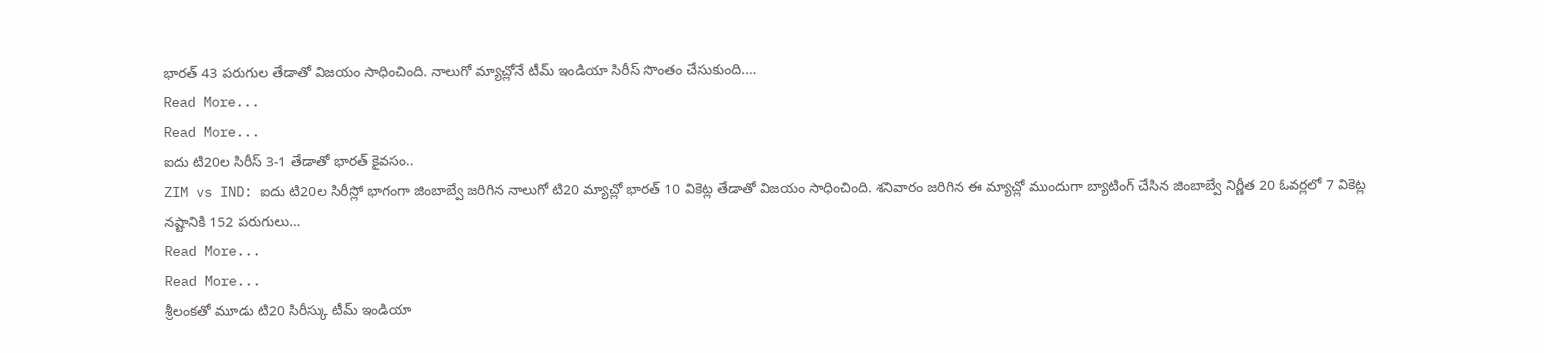భారత్ 43 పరుగుల తేడాతో విజయం సాధించింది. నాలుగో మ్యాచ్లోనే టీమ్ ఇండియా సిరీస్ సొంతం చేసుకుంది.…
Read More...
Read More...
ఐదు టి20ల సిరీస్ 3-1 తేడాతో భారత్ కైవసం..
ZIM vs IND: ఐదు టి20ల సిరీస్లో భాగంగా జింబాబ్వే జరిగిన నాలుగో టి20 మ్యాచ్లో భారత్ 10 వికెట్ల తేడాతో విజయం సాధించింది. శనివారం జరిగిన ఈ మ్యాచ్లో ముందుగా బ్యాటింగ్ చేసిన జింబాబ్వే నిర్ణీత 20 ఓవర్లలో 7 వికెట్ల నష్టానికి 152 పరుగులు…
Read More...
Read More...
శ్రీలంకతో మూడు టి20 సిరీస్కు టీమ్ ఇండియా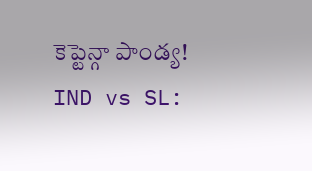కెప్టెన్గా పాండ్య!
IND vs SL: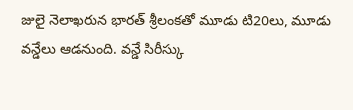జులై నెలాఖరున భారత్ శ్రీలంకతో మూడు టి20లు, మూడు వన్డేలు ఆడనుంది. వన్డే సిరీస్కు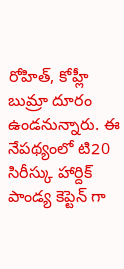రోహిత్, కోహ్లీ బుమ్రా దూరం ఉండనున్నారు. ఈ నేపథ్యంలో టి20 సిరీస్కు హార్దిక్ పాండ్య కెప్టెన్ గా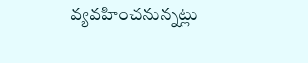వ్యవహించనున్నట్లు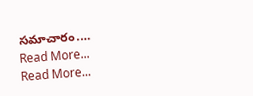సమాచారం.…
Read More...
Read More...